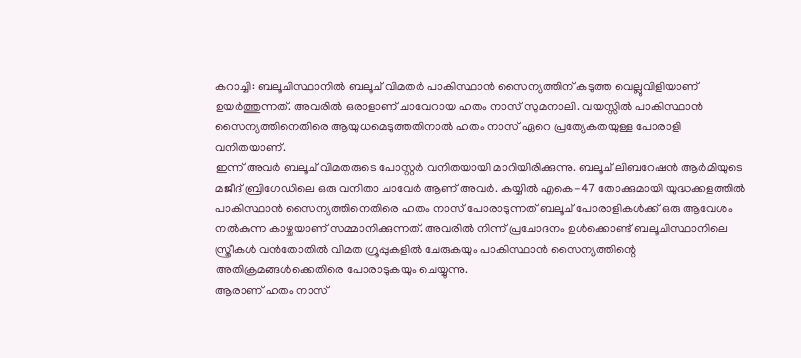കറാച്ചി: ബലൂചിസ്ഥാനിൽ ബലൂച് വിമതർ പാകിസ്ഥാൻ സൈന്യത്തിന് കടുത്ത വെല്ലുവിളിയാണ് ഉയർത്തുന്നത്. അവരിൽ ഒരാളാണ് ചാവേറായ ഹതം നാസ് സുമനാലി. വയസ്സിൽ പാകിസ്ഥാൻ സൈന്യത്തിനെതിരെ ആയുധമെടുത്തതിനാൽ ഹതം നാസ് ഏറെ പ്രത്യേകതയുള്ള പോരാളി വനിതയാണ്.
ഇന്ന് അവർ ബലൂച് വിമതരുടെ പോസ്റ്റർ വനിതയായി മാറിയിരിക്കുന്നു. ബലൂച് ലിബറേഷൻ ആർമിയുടെ മജീദ് ബ്രിഗേഡിലെ ഒരു വനിതാ ചാവേർ ആണ് അവർ. കയ്യിൽ എകെ-47 തോക്കുമായി യുദ്ധക്കളത്തിൽ പാകിസ്ഥാൻ സൈന്യത്തിനെതിരെ ഹതം നാസ് പോരാടുന്നത് ബലൂച് പോരാളികൾക്ക് ഒരു ആവേശം നൽകുന്ന കാഴ്ചയാണ് സമ്മാനിക്കുന്നത്. അവരിൽ നിന്ന് പ്രചോദനം ഉൾക്കൊണ്ട് ബലൂചിസ്ഥാനിലെ സ്ത്രീകൾ വൻതോതിൽ വിമത ഗ്രൂപ്പുകളിൽ ചേരുകയും പാകിസ്ഥാൻ സൈന്യത്തിന്റെ അതിക്രമങ്ങൾക്കെതിരെ പോരാടുകയും ചെയ്യുന്നു.
ആരാണ് ഹതം നാസ്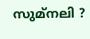സുമ്നലി ?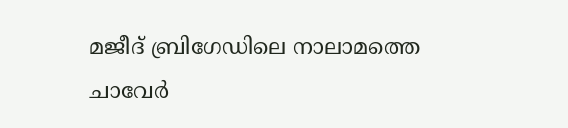മജീദ് ബ്രിഗേഡിലെ നാലാമത്തെ ചാവേർ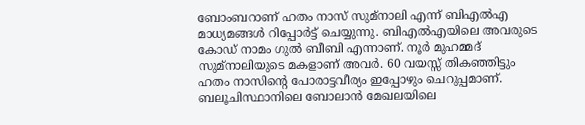ബോംബറാണ് ഹതം നാസ് സുമ്നാലി എന്ന് ബിഎൽഎ മാധ്യമങ്ങൾ റിപ്പോർട്ട് ചെയ്യുന്നു. ബിഎൽഎയിലെ അവരുടെ കോഡ് നാമം ഗുൽ ബീബി എന്നാണ്. നൂർ മുഹമ്മദ് സുമ്നാലിയുടെ മകളാണ് അവർ. 60 വയസ്സ് തികഞ്ഞിട്ടും ഹതം നാസിന്റെ പോരാട്ടവീര്യം ഇപ്പോഴും ചെറുപ്പമാണ്. ബലൂചിസ്ഥാനിലെ ബോലാൻ മേഖലയിലെ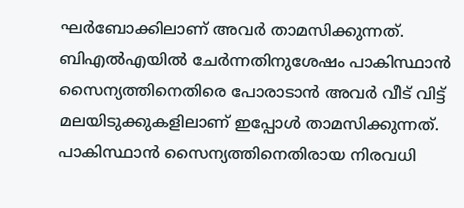ഘർബോക്കിലാണ് അവർ താമസിക്കുന്നത്.
ബിഎൽഎയിൽ ചേർന്നതിനുശേഷം പാകിസ്ഥാൻ സൈന്യത്തിനെതിരെ പോരാടാൻ അവർ വീട് വിട്ട് മലയിടുക്കുകളിലാണ് ഇപ്പോൾ താമസിക്കുന്നത്. പാകിസ്ഥാൻ സൈന്യത്തിനെതിരായ നിരവധി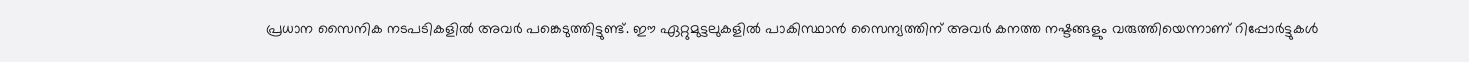പ്രധാന സൈനിക നടപടികളിൽ അവർ പങ്കെടുത്തിട്ടുണ്ട്. ഈ ഏറ്റുമുട്ടലുകളിൽ പാകിസ്ഥാൻ സൈന്യത്തിന് അവർ കനത്ത നഷ്ടങ്ങളും വരുത്തിയെന്നാണ് റിപ്പോർട്ടുകൾ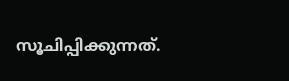സൂചിപ്പിക്കുന്നത്.